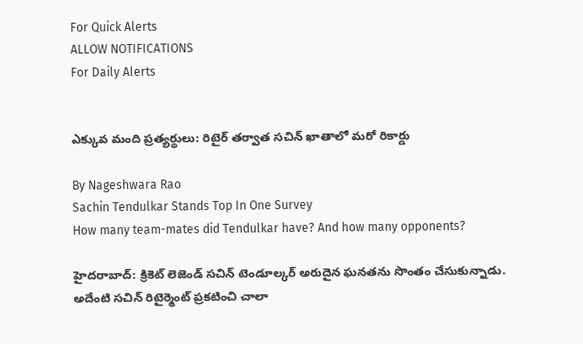For Quick Alerts
ALLOW NOTIFICATIONS
For Daily Alerts


ఎక్కువ మంది ప్రత్యర్థులు: రిటైర్ తర్వాత సచిన్ ఖాతాలో మరో రికార్డు

By Nageshwara Rao
Sachin Tendulkar Stands Top In One Survey
How many team-mates did Tendulkar have? And how many opponents?

హైదరాబాద్: క్రికెట్ లెజెండ్ సచిన్ టెండూల్కర్ అరుదైన ఘనతను సొంతం చేసుకున్నాడు. అదేంటి సచిన్ రిటైర్మెంట్‌ ప్రకటించి చాలా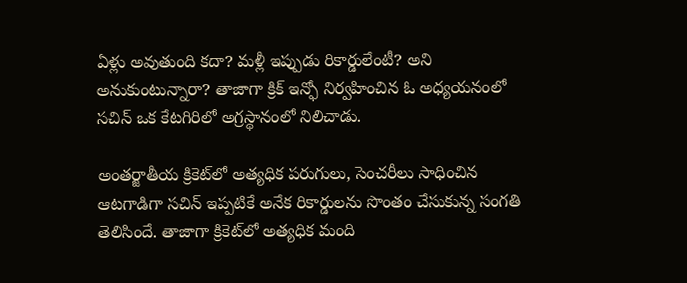ఏళ్లు అవుతుంది కదా? మళ్లీ ఇప్పుడు రికార్డులేంటీ? అని అనుకుంటున్నారా? తాజాగా క్రిక్ ఇన్ఫో నిర్వహించిన ఓ అధ్యయనంలో సచిన్‌ ఒక కేటగిరిలో అగ్రస్థానంలో నిలిచాడు.

అంతర్జాతీయ క్రికెట్‌లో అత్యధిక పరుగులు, సెంచరీలు సాధించిన ఆటగాడిగా సచిన్ ఇప్పటికే అనేక రికార్డులను సొంతం చేసుకున్న సంగతి తెలిసిందే. తాజాగా క్రికెట్‌లో అత్యధిక మంది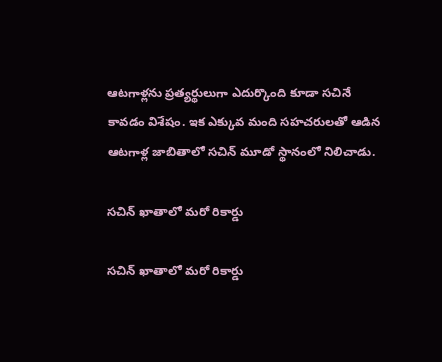ఆటగాళ్లను ప్రత్యర్థులుగా ఎదుర్కొంది కూడా సచినే కావడం విశేషం. ఇక ఎక్కువ మంది సహచరులతో ఆడిన ఆటగాళ్ల జాబితాలో సచిన్‌ మూడో స్థానంలో నిలిచాడు.

సచిన్ ఖాతాలో మరో రికార్డు

సచిన్ ఖాతాలో మరో రికార్డు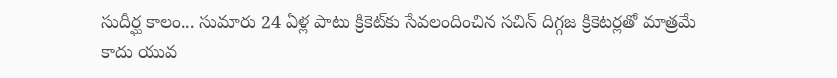సుదీర్ఘ కాలం... సుమారు 24 ఏళ్ల పాటు క్రికెట్‌కు సేవలందించిన సచిన్ దిగ్గజ క్రికెటర్లతో మాత్రమే కాదు యువ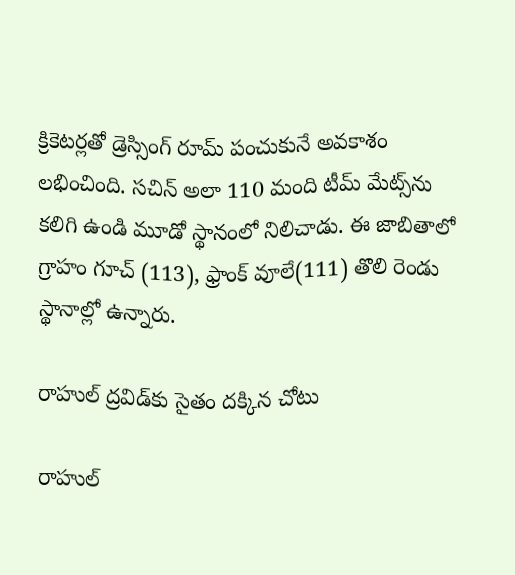క్రికెటర్లతో డ్రెస్సింగ్‌ రూమ్‌ పంచుకునే అవకాశం లభించింది. సచిన్‌ అలా 110 మంది టీమ్‌ మేట్స్‌ను కలిగి ఉండి మూడో స్థానంలో నిలిచాడు. ఈ జాబితాలో గ్రాహం గూచ్‌ (113), ఫ్రాంక్‌ వూలే(111) తొలి రెండు స్థానాల్లో ఉన్నారు.

రాహుల్ ద్రవిడ్‌కు సైతం దక్కిన చోటు

రాహుల్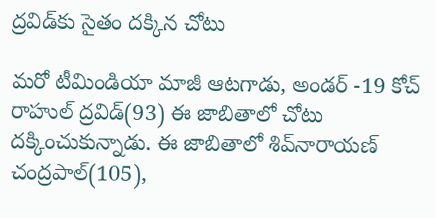ద్రవిడ్‌కు సైతం దక్కిన చోటు

మరో టీమిండియా మాజీ ఆటగాడు, అండర్‌ -19 కోచ్‌ రాహుల్‌ ద్రవిడ్‌(93) ఈ జాబితాలో చోటు దక్కించుకున్నాడు. ఈ జాబితాలో శివ్‌నారాయణ్‌ చంద్రపాల్‌‌(105),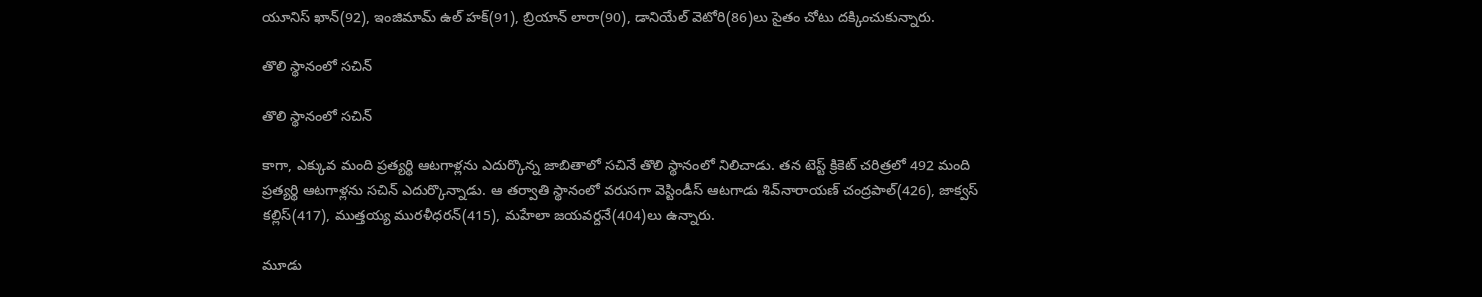యూనిస్ ఖాన్(92), ఇంజిమామ్ ఉల్ హక్(91), బ్రియాన్ లారా(90), డానియేల్ వెటోరి(86)లు సైతం చోటు దక్కించుకున్నారు.

తొలి స్థానంలో సచిన్

తొలి స్థానంలో సచిన్

కాగా, ఎక్కువ మంది ప్రత్యర్థి ఆటగాళ్లను ఎదుర్కొన్న జాబితాలో సచినే తొలి స్థానంలో నిలిచాడు. తన టెస్ట్‌ క్రికెట్‌ చరిత్రలో 492 మంది ప్రత్యర్థి ఆటగాళ్లను సచిన్‌ ఎదుర్కొన్నాడు. ఆ తర్వాతి స్థానంలో వరుసగా వెస్టిండీస్‌ ఆటగాడు శివ్‌నారాయణ్‌ చంద్రపాల్‌‌(426), జాక్వస్‌ కల్లిస్‌(417), ముత్తయ్య మురళీధరన్‌(415), మహేలా జయవర్దనే(404)లు ఉన్నారు.

మూడు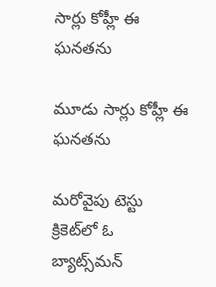సార్లు కోహ్లీ ఈ ఘనతను

మూడు సార్లు కోహ్లీ ఈ ఘనతను

మరోవైపు టెస్టు క్రికెట్‌‌లో ఓ బ్యాట్స్‌మన్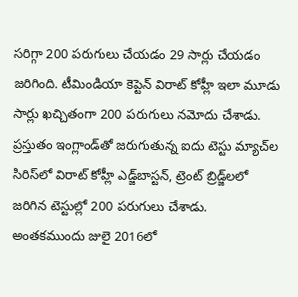సరిగ్గా 200 పరుగులు చేయడం 29 సార్లు చేయడం జరిగింది. టీమిండియా కెప్టెన్ విరాట్ కోహ్లీ ఇలా మూడు సార్లు ఖచ్చితంగా 200 పరుగులు నమోదు చేశాడు. ప్రస్తుతం ఇంగ్లాండ్‌తో జరుగుతున్న ఐదు టెస్టు మ్యాచ్‌ల సిరిస్‌లో విరాట్ కోహ్లీ ఎడ్జ్‌బాస్టన్, ట్రెంట్ బ్రిడ్జ్‌లలో జరిగిన టెస్టుల్లో 200 పరుగులు చేశాడు. అంతకముందు జులై 2016లో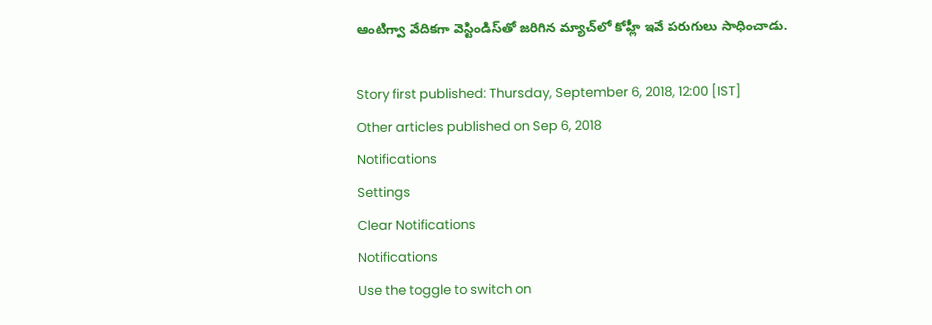ఆంటిగ్వా వేదికగా వెస్టిండిస్‌తో జరిగిన మ్యాచ్‌లో కోహ్లీ ఇవే పరుగులు సాధించాడు.

Story first published: Thursday, September 6, 2018, 12:00 [IST]
Other articles published on Sep 6, 2018
Notifications
Settings
Clear Notifications
Notifications
Use the toggle to switch on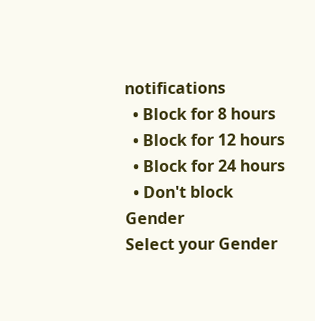notifications
  • Block for 8 hours
  • Block for 12 hours
  • Block for 24 hours
  • Don't block
Gender
Select your Gender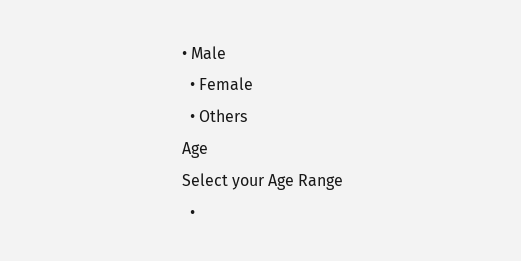• Male
  • Female
  • Others
Age
Select your Age Range
  •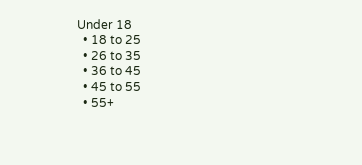Under 18
  • 18 to 25
  • 26 to 35
  • 36 to 45
  • 45 to 55
  • 55+